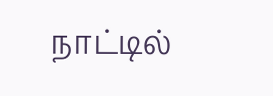நாட்டில்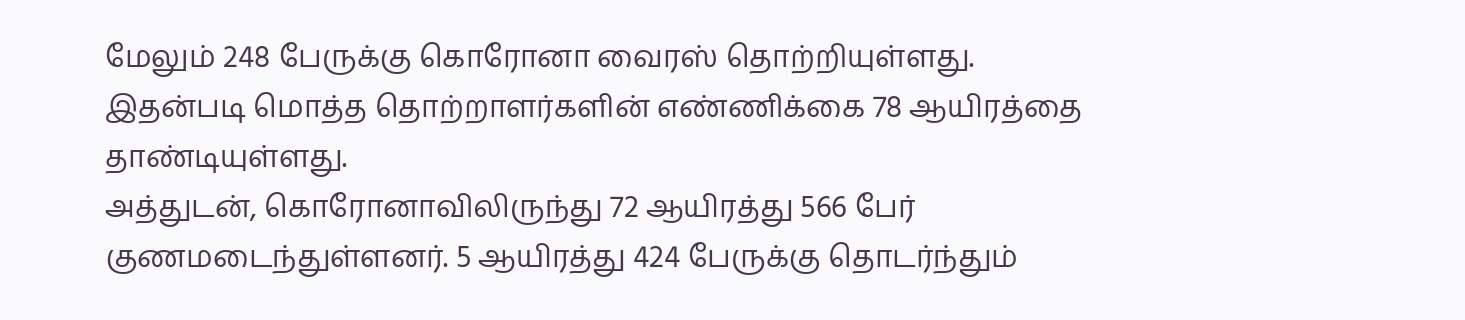மேலும் 248 பேருக்கு கொரோனா வைரஸ் தொற்றியுள்ளது. இதன்படி மொத்த தொற்றாளர்களின் எண்ணிக்கை 78 ஆயிரத்தை தாண்டியுள்ளது.
அத்துடன், கொரோனாவிலிருந்து 72 ஆயிரத்து 566 பேர் குணமடைந்துள்ளனர். 5 ஆயிரத்து 424 பேருக்கு தொடர்ந்தும்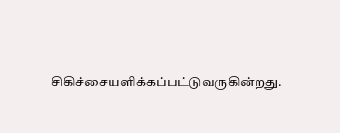சிகிச்சையளிக்கப்பட்டுவருகின்றது.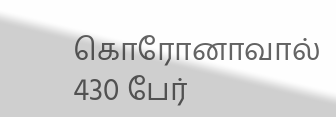கொரோனாவால் 430 பேர்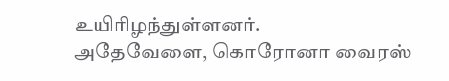உயிரிழந்துள்ளனர்.
அதேவேளை, கொரோனா வைரஸ்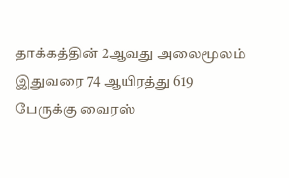தாக்கத்தின் 2ஆவது அலைமூலம் இதுவரை 74 ஆயிரத்து 619 பேருக்கு வைரஸ்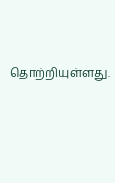தொற்றியுள்ளது.